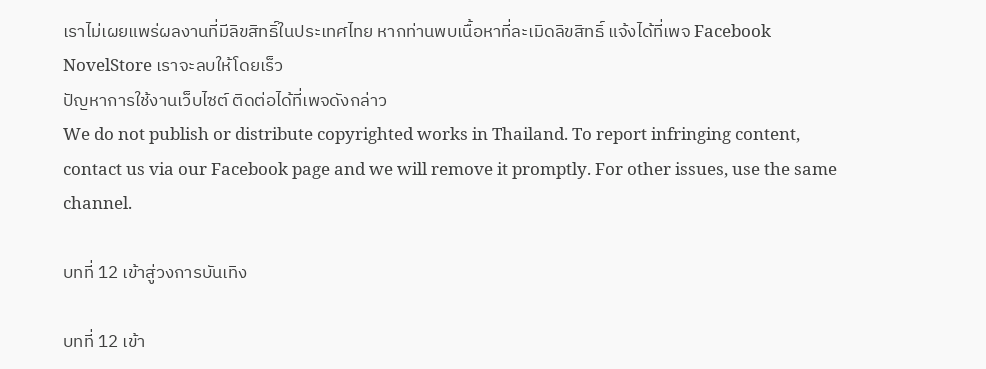เราไม่เผยแพร่ผลงานที่มีลิขสิทธิ์ในประเทศไทย หากท่านพบเนื้อหาที่ละเมิดลิขสิทธิ์ แจ้งได้ที่เพจ Facebook NovelStore เราจะลบให้โดยเร็ว
ปัญหาการใช้งานเว็บไซต์ ติดต่อได้ที่เพจดังกล่าว
We do not publish or distribute copyrighted works in Thailand. To report infringing content, contact us via our Facebook page and we will remove it promptly. For other issues, use the same channel.

บทที่ 12 เข้าสู่วงการบันเทิง

บทที่ 12 เข้า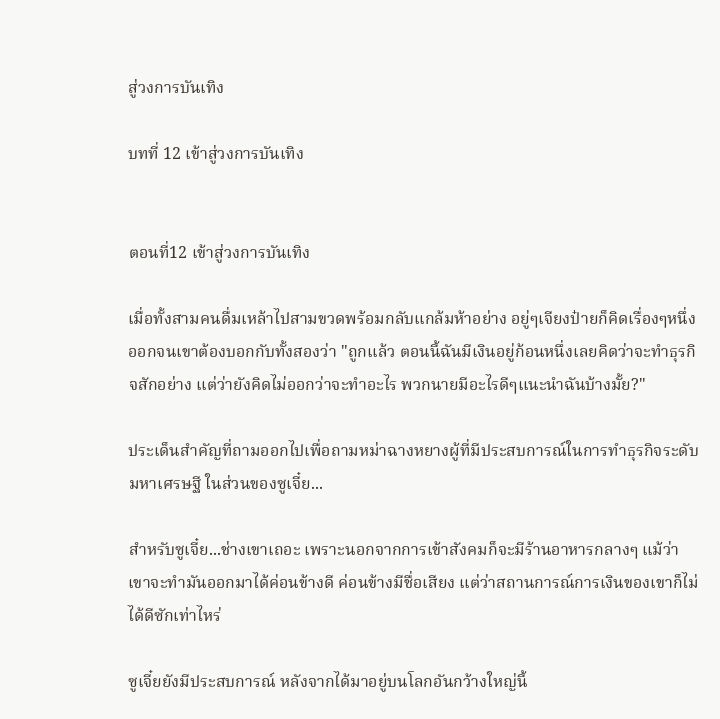สู่วงการบันเทิง

บทที่ 12 เข้าสู่วงการบันเทิง


ตอนที่12 เข้าสู่วงการบันเทิง

เมื่อทั้งสามคนดื่มเหล้าไปสามขวดพร้อมกลับแกล้มห้าอย่าง อยู่ๆเจียงป๋ายก็คิดเรื่องๆหนึ่งออกจนเขาต้องบอกกับทั้งสองว่า "ถูกแล้ว ตอนนี้ฉันมีเงินอยู่ก้อนหนึ่งเลยคิดว่าจะทำธุรกิจสักอย่าง แต่ว่ายังคิดไม่ออกว่าจะทำอะไร พวกนายมีอะไรดีๆแนะนำฉันบ้างมั้ย?"

ประเด็นสำคัญที่ถามออกไปเพื่อถามหม่าฉางหยางผู้ที่มีประสบการณ์ในการทำธุรกิจระดับมหาเศรษฐี ในส่วนของซูเจี๋ย...

สำหรับซูเจี๋ย...ช่างเขาเถอะ เพราะนอกจากการเข้าสังคมก็จะมีร้านอาหารกลางๆ แม้ว่าเขาจะทำมันออกมาได้ค่อนข้างดี ค่อนข้างมีชื่อเสียง แต่ว่าสถานการณ์การเงินของเขาก็ไม่ได้ดีซักเท่าไหร่

ซูเจี๋ยยังมีประสบการณ์ หลังจากได้มาอยู่บนโลกอันกว้างใหญ่นี้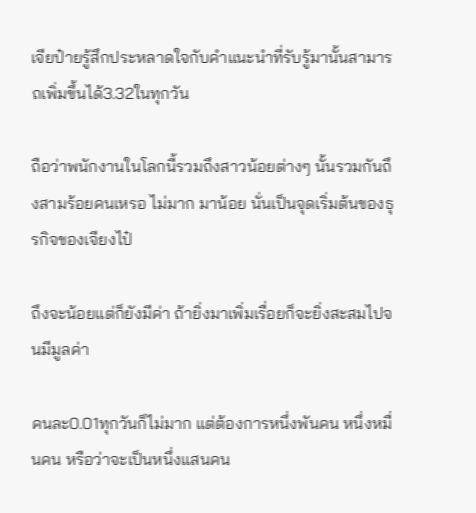เจียป๋ายรู้สึกประหลาดใจกับคำแนะนำที่รับรู้มานั้นสามารถเพิ่มขึ้นได้3.32ในทุกวัน

ถือว่าพนักงานในโลกนี้รวมถึงสาวน้อยต่างๆ นั้นรวมกันถึงสามร้อยคนเหรอ ไม่มาก มาน้อย นั่นเป็นจุดเริ่มต้นของธุรกิจของเจียงไป๋

ถึงจะน้อยแต่ก็ยังมีค่า ถ้ายิ่งมาเพิ่มเรื่อยก็จะยิ่งสะสมไปจนมีมูลค่า

คนละ0.01ทุกวันก็ไม่มาก แต่ต้องการหนึ่งพันคน หนึ่งหมื่นคน หรือว่าจะเป็นหนึ่งแสนคน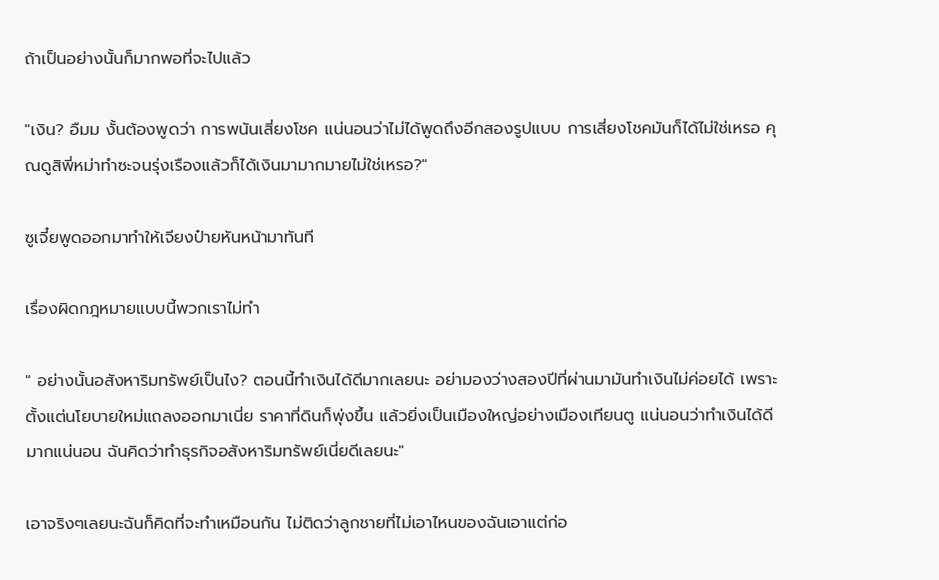ถ้าเป็นอย่างนั้นก็มากพอที่จะไปแล้ว

"เงิน? อืมม งั้นต้องพูดว่า การพนันเสี่ยงโชค แน่นอนว่าไม่ได้พูดถึงอีกสองรูปแบบ การเสี่ยงโชคมันก็ได้ไม่ใช่เหรอ คุณดูสิพี่หม่าทำซะจนรุ่งเรืองแล้วก็ได้เงินมามากมายไม่ใช่เหรอ?"

ซูเจี๋ยพูดออกมาทำให้เจียงป๋ายหันหน้ามาทันที

เรื่องผิดกฎหมายแบบนี้พวกเราไม่ทำ

" อย่างนั้นอสังหาริมทรัพย์เป็นไง? ตอนนี้ทำเงินได้ดีมากเลยนะ อย่ามองว่างสองปีที่ผ่านมามันทำเงินไม่ค่อยได้ เพราะตั้งแต่นโยบายใหม่แถลงออกมาเนี่ย ราคาที่ดินก็พุ่งขึ้น แล้วยิ่งเป็นเมืองใหญ่อย่างเมืองเทียนตู แน่นอนว่าทำเงินได้ดีมากแน่นอน ฉันคิดว่าทำธุรกิจอสังหาริมทรัพย์เนี่ยดีเลยนะ"

เอาจริงๆเลยนะฉันก็คิดที่จะทำเหมือนกัน ไม่ติดว่าลูกชายที่ไม่เอาไหนของฉันเอาแต่ก่อ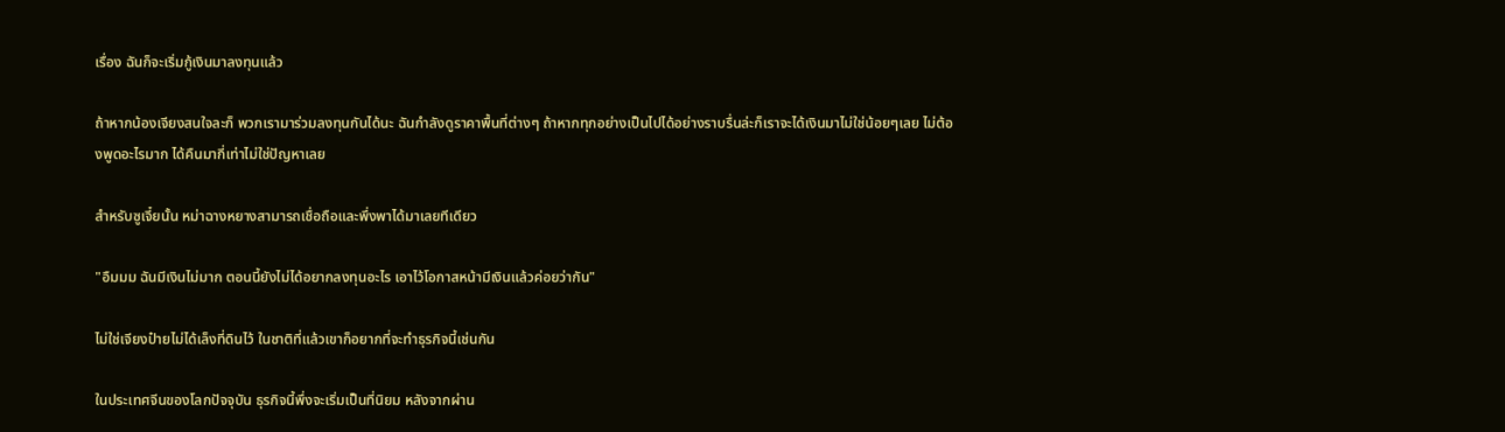เรื่อง ฉันก็จะเริ่มกู้เงินมาลงทุนแล้ว

ถ้าหากน้องเจียงสนใจละก็ พวกเรามาร่วมลงทุนกันได้นะ ฉันกำลังดูราคาพื้นที่ต่างๆ ถ้าหากทุกอย่างเป็นไปได้อย่างราบรื่นล่ะก็เราจะได้เงินมาไม่ใช่น้อยๆเลย ไม่ต้องพูดอะไรมาก ได้คืนมากี่เท่าไม่ใช่ปัญหาเลย

สำหรับซูเจี๋ยนั้น หม่าฉางหยางสามารถเชื่อถือและพึ่งพาได้มาเลยทีเดียว

"อืมมม ฉันมีเงินไม่มาก ตอนนี้ยังไม่ได้อยากลงทุนอะไร เอาไว้โอกาสหน้ามีเงินแล้วค่อยว่ากัน"

ไม่ใช่เจียงป๋ายไม่ได้เล็งที่ดินไว้ ในชาติที่แล้วเขาก็อยากที่จะทำธุรกิจนี้เช่นกัน

ในประเทศจีนของโลกปัจจุบัน ธุรกิจนี้พึ่งจะเริ่มเป็นที่นิยม หลังจากผ่าน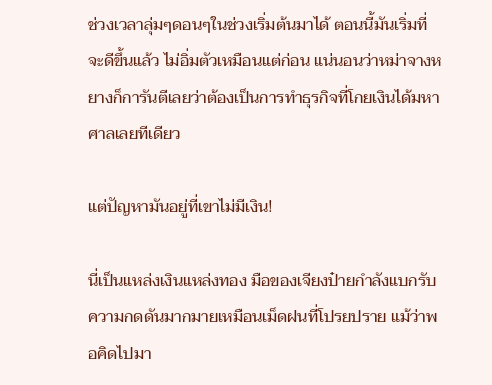ช่วงเวลาลุ่มๆดอนๆในช่วงเริ่มต้นมาได้ ตอนนี้มันเริ่มที่จะดีขึ้นแล้ว ไม่อิ่มตัวเหมือนแต่ก่อน แน่นอนว่าหม่าจางหยางก็การันตีเลยว่าต้องเป็นการทำธุรกิจที่โกยเงินได้มหาศาลเลยทีเดียว

แต่ปัญหามันอยู่ที่เขาไม่มีเงิน!

นี่เป็นแหล่งเงินแหล่งทอง มือของเจียงป๋ายกำลังแบกรับความกดดันมากมายเหมือนเม็ดฝนที่โปรยปราย แม้ว่าพอคิดไปมา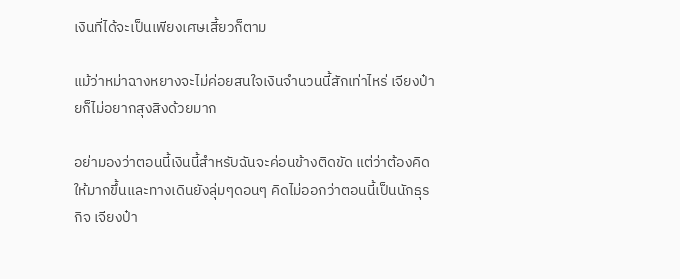เงินที่ได้จะเป็นเพียงเศษเสี้ยวก็ตาม

แม้ว่าหม่าฉางหยางจะไม่ค่อยสนใจเงินจำนวนนี้สักเท่าไหร่ เจียงป๋ายก็ไม่อยากสุงสิงด้วยมาก

อย่ามองว่าตอนนี้เงินนี้สำหรับฉันจะค่อนข้างติดขัด แต่ว่าต้องคิดให้มากขึ้นและทางเดินยังลุ่มๆดอนๆ คิดไม่ออกว่าตอนนี้เป็นนักธุรกิจ เจียงป๋า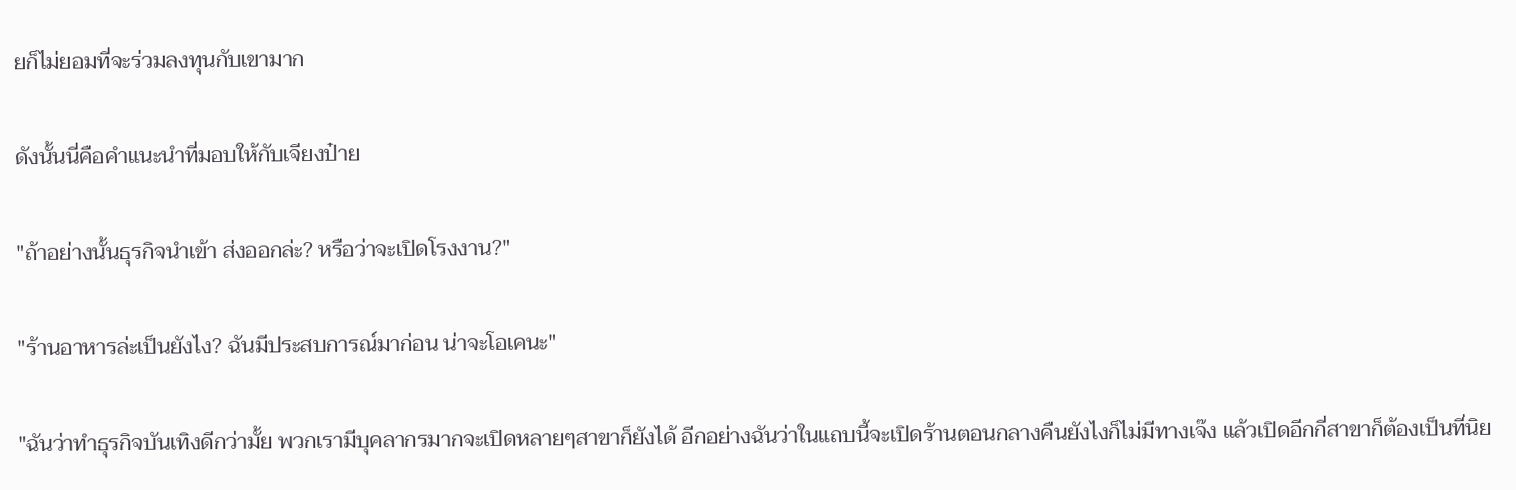ยก็ไม่ยอมที่จะร่วมลงทุนกับเขามาก

ดังนั้นนี่คือคำแนะนำที่มอบให้กับเจียงป๋าย

"ถ้าอย่างนั้นธุรกิจนำเข้า ส่งออกล่ะ? หรือว่าจะเปิดโรงงาน?"

"ร้านอาหารล่ะเป็นยังไง? ฉันมีประสบการณ์มาก่อน น่าจะโอเคนะ"

"ฉันว่าทำธุรกิจบันเทิงดีกว่ามั้ย พวกเรามีบุคลากรมากจะเปิดหลายๆสาขาก็ยังได้ อีกอย่างฉันว่าในแถบนี้จะเปิดร้านตอนกลางคืนยังไงก็ไม่มีทางเจ๊ง แล้วเปิดอีกกี่สาขาก็ต้องเป็นที่นิย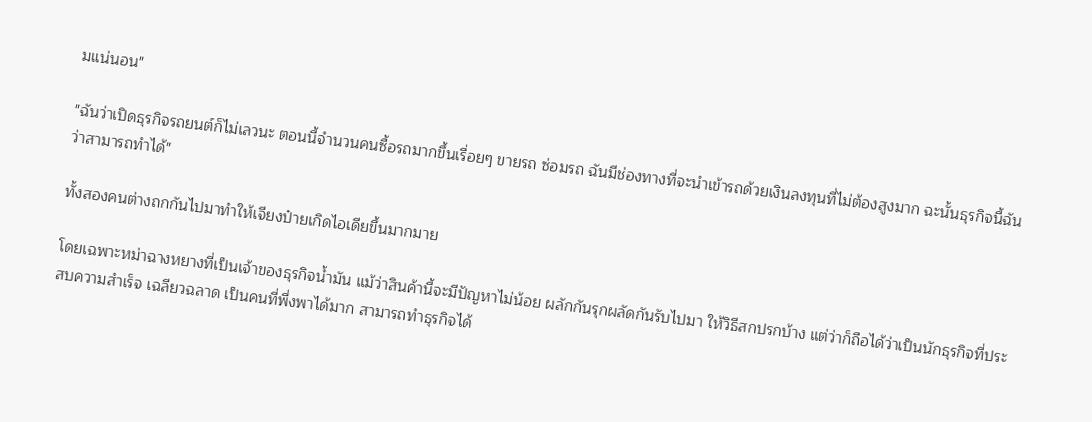มแน่นอน"

"ฉันว่าเปิดธุรกิจรถยนต์ก็ไม่เลวนะ ตอนนี้จำนวนคนซื้อรถมากขึ้นเรื่อยๆ ขายรถ ซ่อมรถ ฉันมีช่องทางที่จะนำเข้ารถด้วยเงินลงทุนที่ไม่ต้องสูงมาก ฉะนั้นธุรกิจนี้ฉันว่าสามารถทำได้"

ทั้งสองคนต่างถกกันไปมาทำให้เจียงป๋ายเกิดไอเดียขึ้นมากมาย

โดยเฉพาะหม่าฉางหยางที่เป็นเจ้าของธุรกิจน้ำมัน แม้ว่าสินค้านี้จะมีปัญหาไม่น้อย ผลักกันรุกผลัดกันรับไปมา ให้วิธีสกปรกบ้าง แต่ว่าก็ถือได้ว่าเป็นนักธุรกิจที่ประสบความสำเร็จ เฉลียวฉลาด เป็นคนที่พึ่งพาได้มาก สามารถทำธุรกิจได้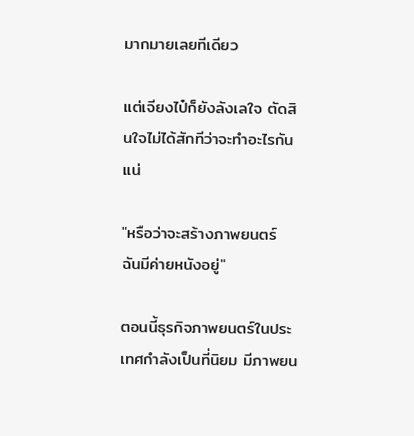มากมายเลยทีเดียว

แต่เจียงไป๋ก็ยังลังเลใจ ตัดสินใจไม่ได้สักทีว่าจะทำอะไรกันแน่

"หรือว่าจะสร้างภาพยนตร์ ฉันมีค่ายหนังอยู่"

ตอนนี้ธุรกิจภาพยนตร์ในประเทศกำลังเป็นที่นิยม มีภาพยน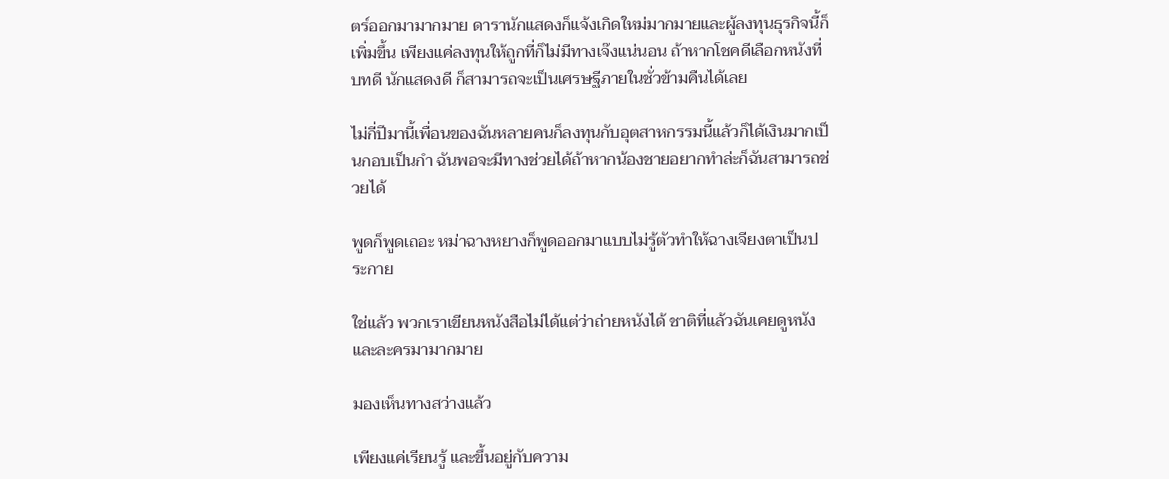ตร์ออกมามากมาย ดารานักแสดงก็แจ้งเกิดใหม่มากมายและผู้ลงทุนธุรกิจนี้ก็เพิ่มขึ้น เพียงแค่ลงทุนให้ถูกที่ก็ไม่มีทางเจ๊งแน่นอน ถ้าหากโชคดีเลือกหนังที่บทดี นักแสดงดี ก็สามารถจะเป็นเศรษฐีภายในชั่วข้ามคืนได้เลย

ไม่กี่ปีมานี้เพื่อนของฉันหลายคนก็ลงทุนกับอุตสาหกรรมนี้แล้วก็ได้เงินมากเป็นกอบเป็นกำ ฉันพอจะมีทางช่วยได้ถ้าหากน้องชายอยากทำล่ะก็ฉันสามารถช่วยได้

พูดก็พูดเถอะ หม่าฉางหยางก็พูดออกมาแบบไม่รู้ตัวทำให้ฉางเจียงตาเป็นประกาย

ใช่แล้ว พวกเราเขียนหนังสือไม่ได้แต่ว่าถ่ายหนังได้ ชาติที่แล้วฉันเคยดูหนังและละครมามากมาย

มองเห็นทางสว่างแล้ว

เพียงแค่เรียนรู้ และขึ้นอยู่กับความ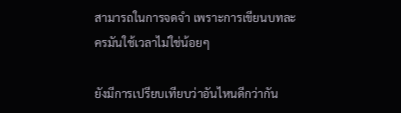สามารถในการจดจำ เพราะการเขียนบทละครมันใช้เวลาไม่ใช่น้อยๆ

ยังมีการเปรียบเทียบว่าอันไหนดีกว่ากัน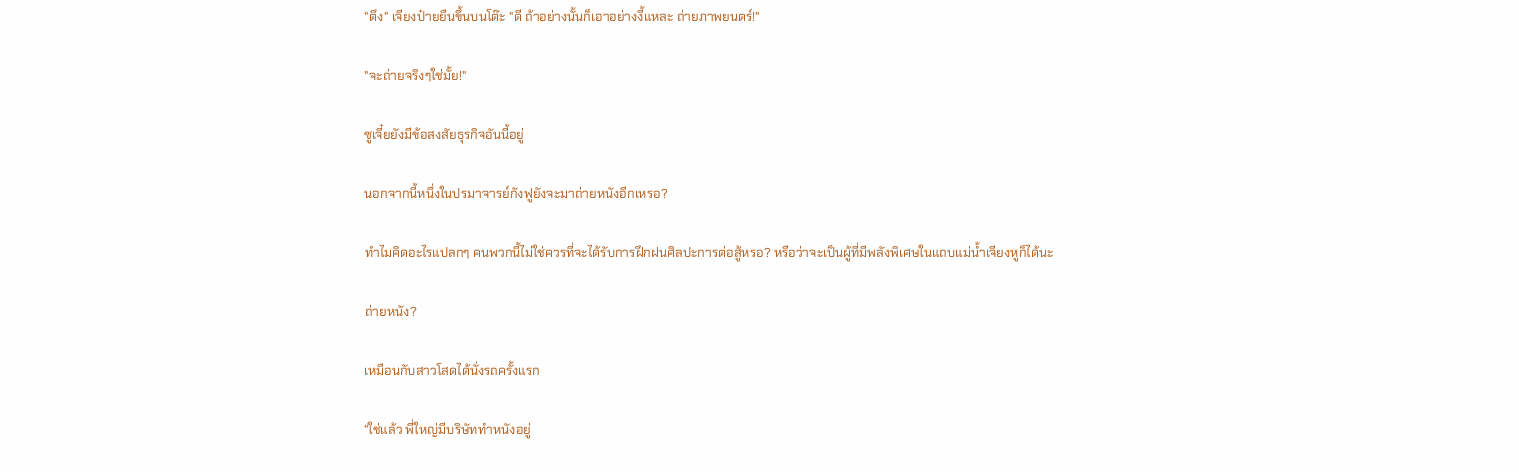"ตึง" เจียงป๋ายยืนขึ้นบนโต๊ะ "ดี ถ้าอย่างนั้นก็เอาอย่างงี้แหละ ถ่ายภาพยนตร์!"

"จะถ่ายจริงๆใช่มั้ย!"

ซูเจี๋ยยังมีข้อสงสัยธุรกิจอันนี้อยู่

นอกจากนี้หนึ่งในปรมาจารย์กังฟูยังจะมาถ่ายหนังอีกเหรอ?

ทำไมคิดอะไรแปลกๆ คนพวกนี้ไม่ใช่ควรที่จะได้รับการฝึกฝนศิลปะการต่อสู้หรอ? หรือว่าจะเป็นผู้ที่มีพลังพิเศษในแถบแม่น้ำเจียงหูก็ได้นะ

ถ่ายหนัง?

เหมือนกับสาวโสดได้นั่งรถครั้งแรก

"ใช่แล้ว พี่ใหญ่มีบริษัททำหนังอยู่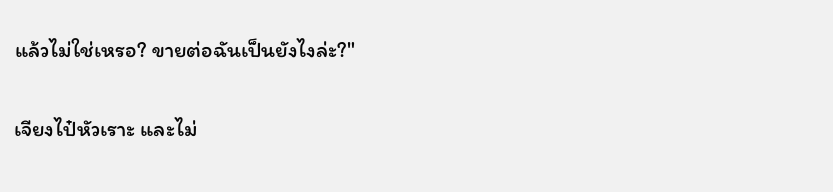แล้วไม่ใช่เหรอ? ขายต่อฉันเป็นยังไงล่ะ?"

เจียงไป๋หัวเราะ และไม่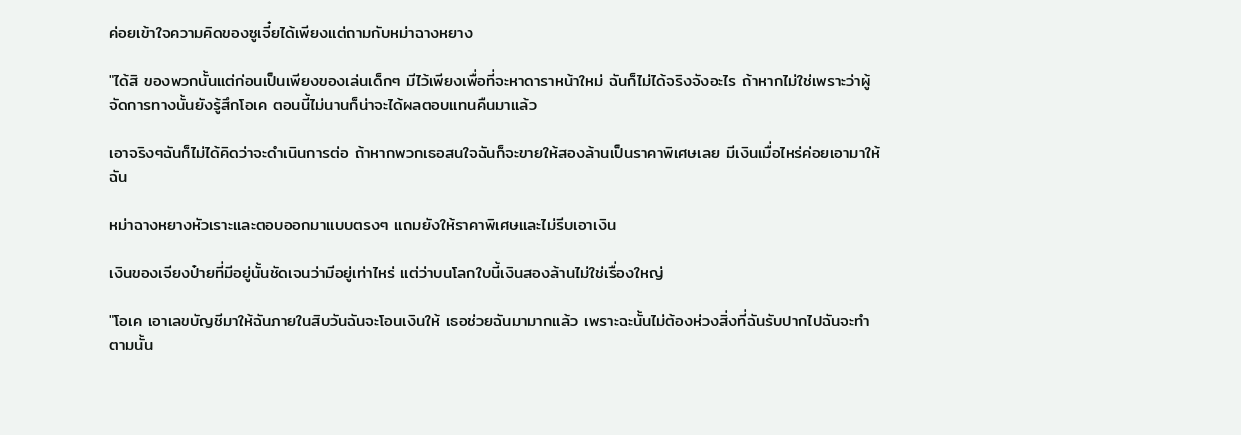ค่อยเข้าใจความคิดของซูเจี๋ยได้เพียงแต่ถามกับหม่าฉางหยาง

"ได้สิ ของพวกนั้นแต่ก่อนเป็นเพียงของเล่นเด็กๆ มีไว้เพียงเพื่อที่จะหาดาราหน้าใหม่ ฉันก็ไม่ได้จริงจังอะไร ถ้าหากไม่ใช่เพราะว่าผู้จัดการทางนั้นยังรู้สึกโอเค ตอนนี้ไม่นานก็น่าจะได้ผลตอบแทนคืนมาแล้ว

เอาจริงๆฉันก็ไม่ได้คิดว่าจะดำเนินการต่อ ถ้าหากพวกเธอสนใจฉันก็จะขายให้สองล้านเป็นราคาพิเศษเลย มีเงินเมื่อไหร่ค่อยเอามาให้ฉัน

หม่าฉางหยางหัวเราะและตอบออกมาแบบตรงๆ แถมยังให้ราคาพิเศษและไม่รีบเอาเงิน

เงินของเจียงป๋ายที่มีอยู่นั้นชัดเจนว่ามีอยู่เท่าไหร่ แต่ว่าบนโลกใบนี้เงินสองล้านไม่ใช่เรื่องใหญ่

"โอเค เอาเลขบัญชีมาให้ฉันภายในสิบวันฉันจะโอนเงินให้ เธอช่วยฉันมามากแล้ว เพราะฉะนั้นไม่ต้องห่วงสิ่งที่ฉันรับปากไปฉันจะทำตามนั้น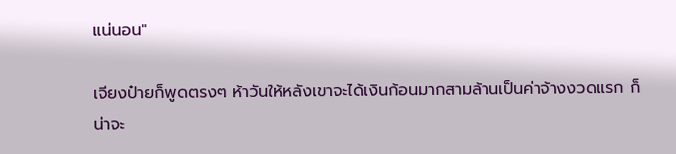แน่นอน"

เจียงป๋ายก็พูดตรงๆ ห้าวันให้หลังเขาจะได้เงินก้อนมากสามล้านเป็นค่าจ้างงวดแรก ก็น่าจะ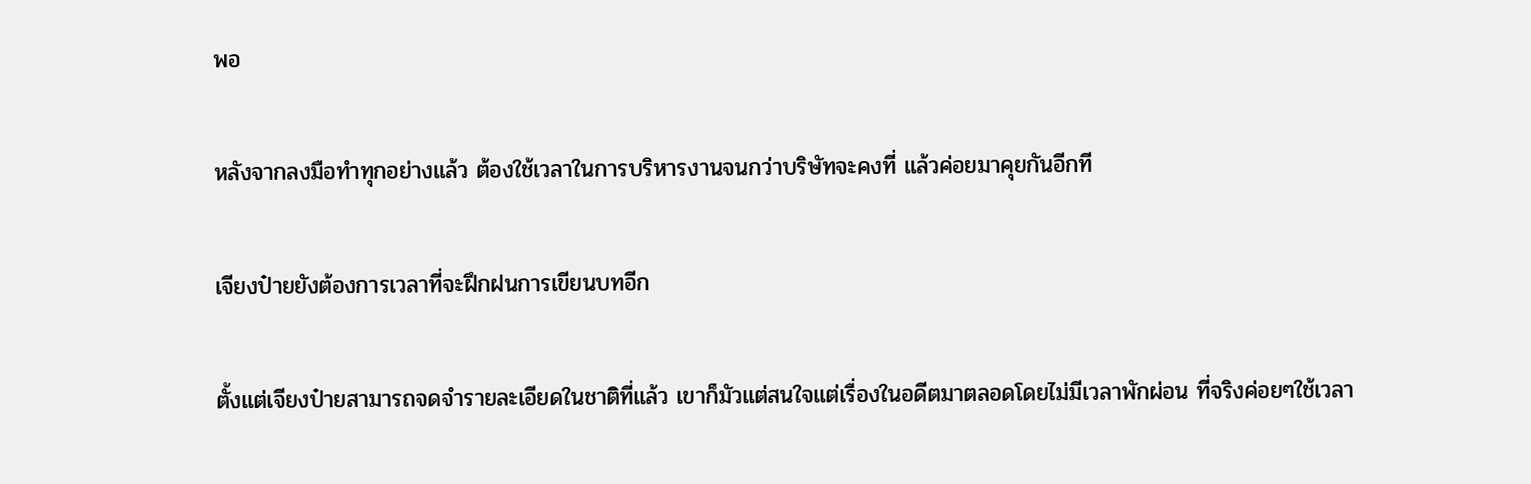พอ

หลังจากลงมือทำทุกอย่างแล้ว ต้องใช้เวลาในการบริหารงานจนกว่าบริษัทจะคงที่ แล้วค่อยมาคุยกันอีกที

เจียงป๋ายยังต้องการเวลาที่จะฝึกฝนการเขียนบทอีก

ตั้งแต่เจียงป๋ายสามารถจดจำรายละเอียดในชาติที่แล้ว เขาก็มัวแต่สนใจแต่เรื่องในอดีตมาตลอดโดยไม่มีเวลาพักผ่อน ที่จริงค่อยๆใช้เวลา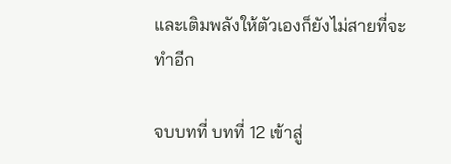และเติมพลังให้ตัวเองก็ยังไม่สายที่จะทำอีก

จบบทที่ บทที่ 12 เข้าสู่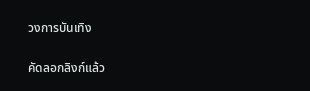วงการบันเทิง

คัดลอกลิงก์แล้ว